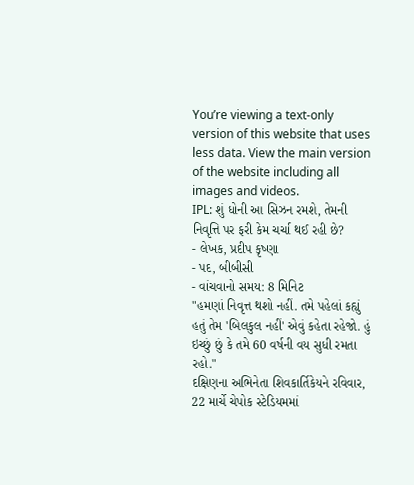You’re viewing a text-only version of this website that uses less data. View the main version of the website including all images and videos.
IPL: શું ધોની આ સિઝન રમશે, તેમની નિવૃત્તિ પર ફરી કેમ ચર્ચા થઈ રહી છે?
- લેખક, પ્રદીપ કૃષ્ણા
- પદ, બીબીસી
- વાંચવાનો સમય: 8 મિનિટ
"હમણાં નિવૃત્ત થશો નહીં. તમે પહેલાં કહ્યું હતું તેમ 'બિલકુલ નહીં' એવું કહેતા રહેજો. હું ઇચ્છું છું કે તમે 60 વર્ષની વય સુધી રમતા રહો."
દક્ષિણના અભિનેતા શિવકાર્તિકેયને રવિવાર, 22 માર્ચે ચેપોક સ્ટેડિયમમાં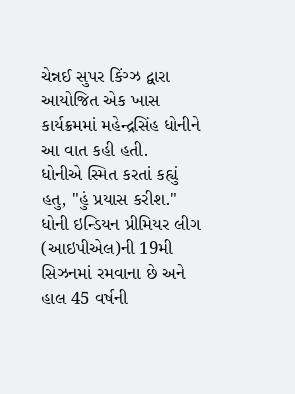ચેન્નઈ સુપર કિંગ્ઝ દ્વારા આયોજિત એક ખાસ કાર્યક્રમમાં મહેન્દ્રસિંહ ધોનીને આ વાત કહી હતી.
ધોનીએ સ્મિત કરતાં કહ્યું હતુ, "હું પ્રયાસ કરીશ."
ધોની ઇન્ડિયન પ્રીમિયર લીગ (આઇપીએલ)ની 19મી સિઝનમાં રમવાના છે અને હાલ 45 વર્ષની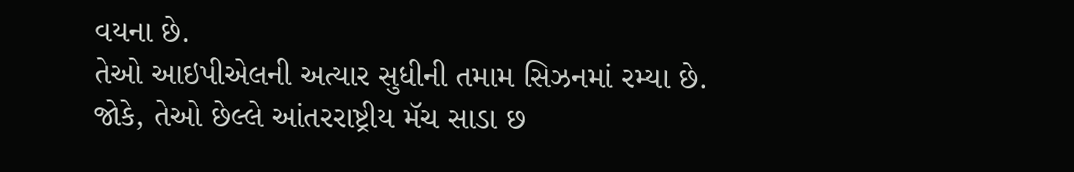વયના છે.
તેઓ આઇપીએલની અત્યાર સુધીની તમામ સિઝનમાં રમ્યા છે.
જોકે, તેઓ છેલ્લે આંતરરાષ્ટ્રીય મૅચ સાડા છ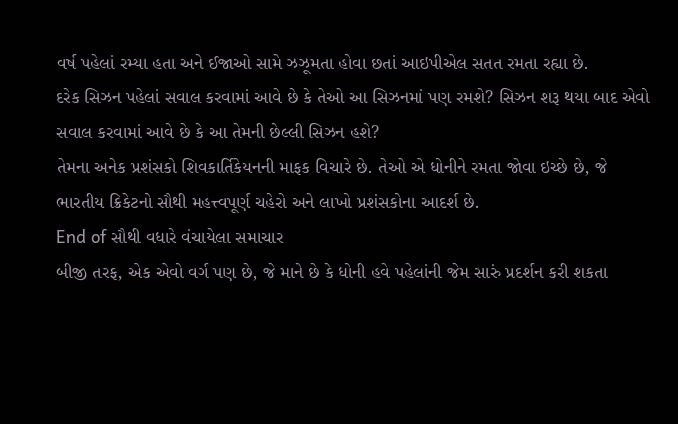વર્ષ પહેલાં રમ્યા હતા અને ઈજાઓ સામે ઝઝૂમતા હોવા છતાં આઇપીએલ સતત રમતા રહ્યા છે.
દરેક સિઝન પહેલાં સવાલ કરવામાં આવે છે કે તેઓ આ સિઝનમાં પણ રમશે? સિઝન શરૂ થયા બાદ એવો સવાલ કરવામાં આવે છે કે આ તેમની છેલ્લી સિઝન હશે?
તેમના અનેક પ્રશંસકો શિવકાર્તિકેયનની માફક વિચારે છે. તેઓ એ ધોનીને રમતા જોવા ઇચ્છે છે, જે ભારતીય ક્રિકેટનો સૌથી મહત્ત્વપૂર્ણ ચહેરો અને લાખો પ્રશંસકોના આદર્શ છે.
End of સૌથી વધારે વંચાયેલા સમાચાર
બીજી તરફ, એક એવો વર્ગ પણ છે, જે માને છે કે ધોની હવે પહેલાંની જેમ સારું પ્રદર્શન કરી શકતા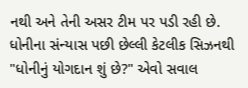નથી અને તેની અસર ટીમ પર પડી રહી છે.
ધોનીના સંન્યાસ પછી છેલ્લી કેટલીક સિઝનથી "ધોનીનું યોગદાન શું છે?" એવો સવાલ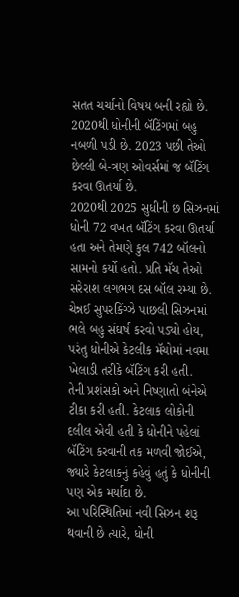સતત ચર્ચાનો વિષય બની રહ્યો છે.
2020થી ધોનીની બૅટિંગમાં બહુ નબળી પડી છે. 2023 પછી તેઓ છેલ્લી બે-ત્રણ ઓવર્સમાં જ બૅટિંગ કરવા ઊતર્યા છે.
2020થી 2025 સુધીની છ સિઝનમાં ધોની 72 વખત બૅટિંગ કરવા ઊતર્યા હતા અને તેમણે કુલ 742 બૉલનો સામનો કર્યો હતો. પ્રતિ મૅચ તેઓ સરેરાશ લગભગ દસ બૉલ રમ્યા છે.
ચેન્નઈ સુપરકિંગ્ઝે પાછલી સિઝનમાં ભલે બહુ સંઘર્ષ કરવો પડ્યો હોય, પરંતુ ધોનીએ કેટલીક મૅચોમાં નવમા ખેલાડી તરીકે બૅટિંગ કરી હતી.
તેની પ્રશંસકો અને નિષ્ણાતો બંનેએ ટીકા કરી હતી. કેટલાક લોકોની દલીલ એવી હતી કે ધોનીને પહેલાં બૅટિંગ કરવાની તક મળવી જોઈએ, જ્યારે કેટલાકનું કહેવું હતું કે ધોનીની પણ એક મર્યાદા છે.
આ પરિસ્થિતિમાં નવી સિઝન શરૂ થવાની છે ત્યારે, ધોની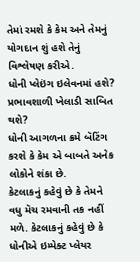તેમાં રમશે કે કેમ અને તેમનું યોગદાન શું હશે તેનું વિશ્લેષણ કરીએ.
ધોની પ્લેઇંગ ઇલેવનમાં હશે? પ્રભાવશાળી ખેલાડી સાબિત થશે?
ધોની આગળના ક્રમે બૅટિંગ કરશે કે કેમ એ બાબતે અનેક લોકોને શંકા છે.
કેટલાકનું કહેવું છે કે તેમને વધુ મૅચ રમવાની તક નહીં મળે. કેટલાકનું કહેવું છે કે ધોનીએ ઇમ્પેક્ટ પ્લેયર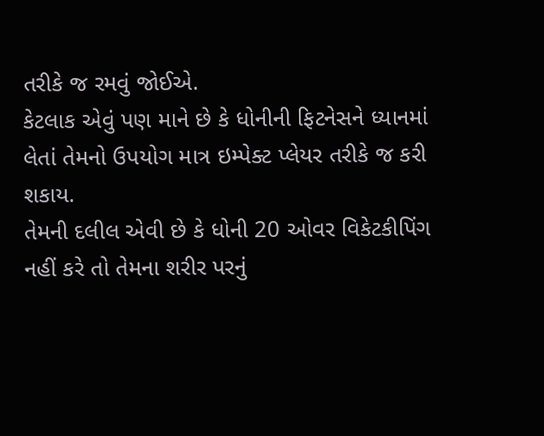તરીકે જ રમવું જોઈએ.
કેટલાક એવું પણ માને છે કે ધોનીની ફિટનેસને ધ્યાનમાં લેતાં તેમનો ઉપયોગ માત્ર ઇમ્પેક્ટ પ્લેયર તરીકે જ કરી શકાય.
તેમની દલીલ એવી છે કે ધોની 20 ઓવર વિકેટકીપિંગ નહીં કરે તો તેમના શરીર પરનું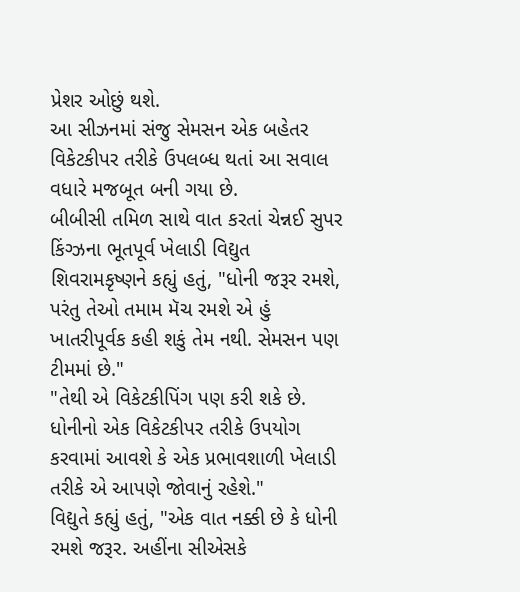પ્રેશર ઓછું થશે.
આ સીઝનમાં સંજુ સેમસન એક બહેતર વિકેટકીપર તરીકે ઉપલબ્ધ થતાં આ સવાલ વધારે મજબૂત બની ગયા છે.
બીબીસી તમિળ સાથે વાત કરતાં ચેન્નઈ સુપર કિંગ્ઝના ભૂતપૂર્વ ખેલાડી વિદ્યુત શિવરામકૃષ્ણને કહ્યું હતું, "ધોની જરૂર રમશે, પરંતુ તેઓ તમામ મૅચ રમશે એ હું ખાતરીપૂર્વક કહી શકું તેમ નથી. સેમસન પણ ટીમમાં છે."
"તેથી એ વિકેટકીપિંગ પણ કરી શકે છે. ધોનીનો એક વિકેટકીપર તરીકે ઉપયોગ કરવામાં આવશે કે એક પ્રભાવશાળી ખેલાડી તરીકે એ આપણે જોવાનું રહેશે."
વિદ્યુતે કહ્યું હતું, "એક વાત નક્કી છે કે ધોની રમશે જરૂર. અહીંના સીએસકે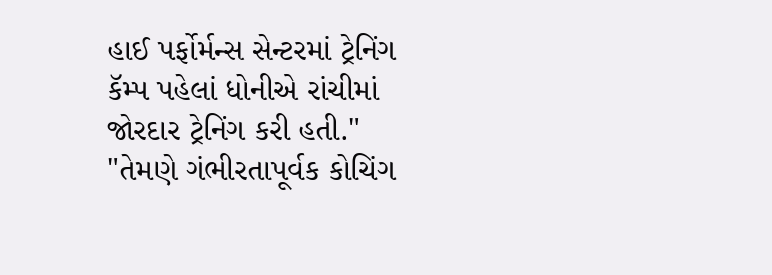હાઈ પર્ફોર્મન્સ સેન્ટરમાં ટ્રેનિંગ કૅમ્પ પહેલાં ધોનીએ રાંચીમાં જોરદાર ટ્રેનિંગ કરી હતી."
"તેમણે ગંભીરતાપૂર્વક કોચિંગ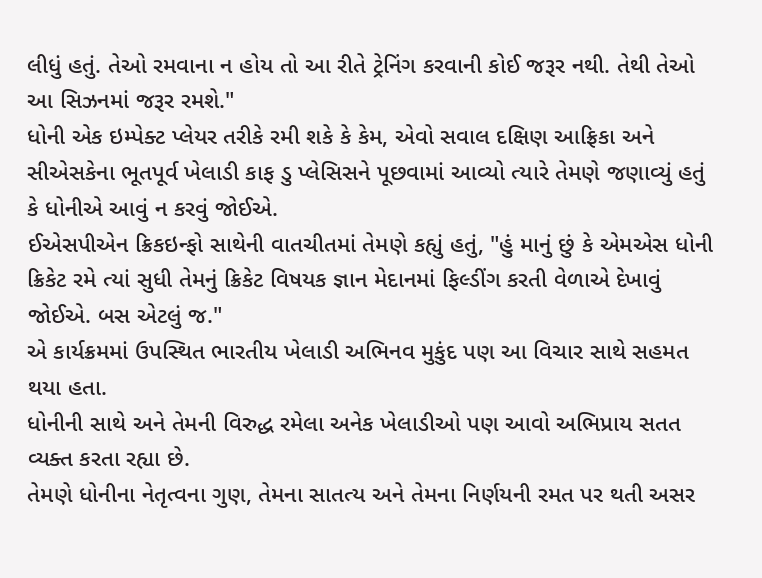લીધું હતું. તેઓ રમવાના ન હોય તો આ રીતે ટ્રેનિંગ કરવાની કોઈ જરૂર નથી. તેથી તેઓ આ સિઝનમાં જરૂર રમશે."
ધોની એક ઇમ્પેક્ટ પ્લેયર તરીકે રમી શકે કે કેમ, એવો સવાલ દક્ષિણ આફ્રિકા અને સીએસકેના ભૂતપૂર્વ ખેલાડી કાફ ડુ પ્લેસિસને પૂછવામાં આવ્યો ત્યારે તેમણે જણાવ્યું હતું કે ધોનીએ આવું ન કરવું જોઈએ.
ઈએસપીએન ક્રિકઇન્ફો સાથેની વાતચીતમાં તેમણે કહ્યું હતું, "હું માનું છું કે એમએસ ધોની ક્રિકેટ રમે ત્યાં સુધી તેમનું ક્રિકેટ વિષયક જ્ઞાન મેદાનમાં ફિલ્ડીંગ કરતી વેળાએ દેખાવું જોઈએ. બસ એટલું જ."
એ કાર્યક્રમમાં ઉપસ્થિત ભારતીય ખેલાડી અભિનવ મુકુંદ પણ આ વિચાર સાથે સહમત થયા હતા.
ધોનીની સાથે અને તેમની વિરુદ્ધ રમેલા અનેક ખેલાડીઓ પણ આવો અભિપ્રાય સતત વ્યક્ત કરતા રહ્યા છે.
તેમણે ધોનીના નેતૃત્વના ગુણ, તેમના સાતત્ય અને તેમના નિર્ણયની રમત પર થતી અસર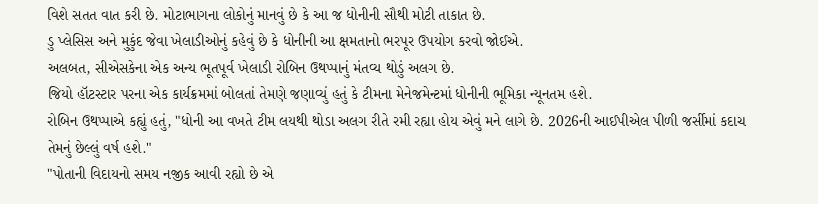વિશે સતત વાત કરી છે. મોટાભાગના લોકોનું માનવું છે કે આ જ ધોનીની સૌથી મોટી તાકાત છે.
ડુ પ્લેસિસ અને મુકુંદ જેવા ખેલાડીઓનું કહેવું છે કે ધોનીની આ ક્ષમતાનો ભરપૂર ઉપયોગ કરવો જોઈએ.
અલબત, સીએસકેના એક અન્ય ભૂતપૂર્વ ખેલાડી રોબિન ઉથપ્પાનું મંતવ્ય થોડું અલગ છે.
જિયો હૉટસ્ટાર પરના એક કાર્યક્રમમાં બોલતાં તેમણે જણાવ્યું હતું કે ટીમના મેનેજમેન્ટમાં ધોનીની ભૂમિકા ન્યૂનતમ હશે.
રોબિન ઉથપ્પાએ કહ્યું હતું, "ધોની આ વખતે ટીમ લયથી થોડા અલગ રીતે રમી રહ્યા હોય એવું મને લાગે છે. 2026ની આઈપીએલ પીળી જર્સીમાં કદાચ તેમનું છેલ્લું વર્ષ હશે."
"પોતાની વિદાયનો સમય નજીક આવી રહ્યો છે એ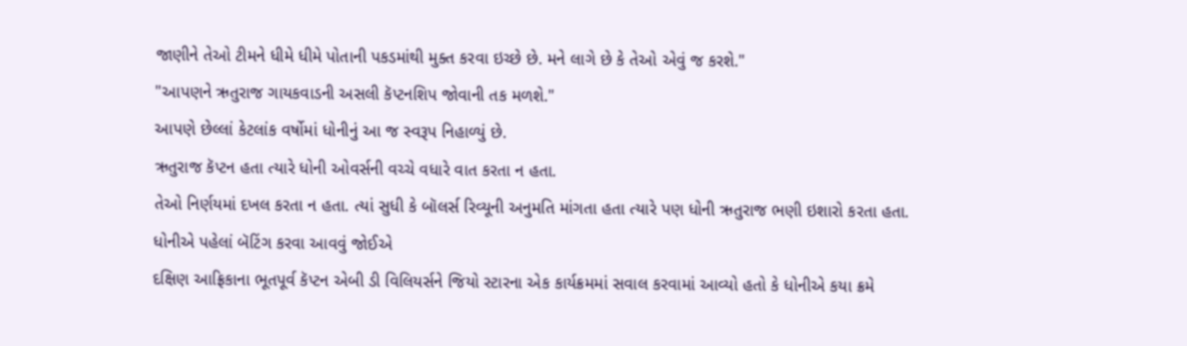જાણીને તેઓ ટીમને ધીમે ધીમે પોતાની પકડમાંથી મુક્ત કરવા ઇચ્છે છે. મને લાગે છે કે તેઓ એવું જ કરશે."
"આપણને ઋતુરાજ ગાયકવાડની અસલી કૅપ્ટનશિપ જોવાની તક મળશે."
આપણે છેલ્લાં કેટલાંક વર્ષોમાં ધોનીનું આ જ સ્વરૂપ નિહાળ્યું છે.
ઋતુરાજ કૅપ્ટન હતા ત્યારે ધોની ઓવર્સની વચ્ચે વધારે વાત કરતા ન હતા.
તેઓ નિર્ણયમાં દખલ કરતા ન હતા. ત્યાં સુધી કે બૉલર્સ રિવ્યૂની અનુમતિ માંગતા હતા ત્યારે પણ ધોની ઋતુરાજ ભણી ઇશારો કરતા હતા.
ધોનીએ પહેલાં બૅટિંગ કરવા આવવું જોઈએ
દક્ષિણ આફ્રિકાના ભૂતપૂર્વ કૅપ્ટન એબી ડી વિલિયર્સને જિયો સ્ટારના એક કાર્યક્રમમાં સવાલ કરવામાં આવ્યો હતો કે ધોનીએ કયા ક્રમે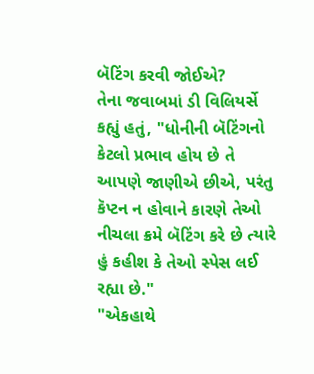બૅટિંગ કરવી જોઈએ?
તેના જવાબમાં ડી વિલિયર્સે કહ્યું હતું, "ધોનીની બૅટિંગનો કેટલો પ્રભાવ હોય છે તે આપણે જાણીએ છીએ, પરંતુ કૅપ્ટન ન હોવાને કારણે તેઓ નીચલા ક્રમે બૅટિંગ કરે છે ત્યારે હું કહીશ કે તેઓ સ્પેસ લઈ રહ્યા છે."
"એકહાથે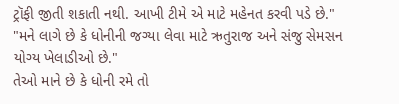ટ્રૉફી જીતી શકાતી નથી. આખી ટીમે એ માટે મહેનત કરવી પડે છે."
"મને લાગે છે કે ધોનીની જગ્યા લેવા માટે ઋતુરાજ અને સંજુ સેમસન યોગ્ય ખેલાડીઓ છે."
તેઓ માને છે કે ધોની રમે તો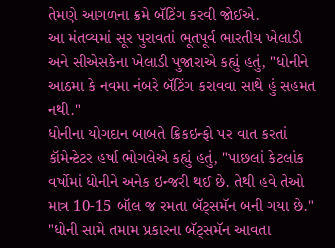તેમણે આગળના ક્રમે બૅટિંગ કરવી જોઈએ.
આ મંતવ્યમાં સૂર પુરાવતાં ભૂતપૂર્વ ભારતીય ખેલાડી અને સીએસકેના ખેલાડી પુજારાએ કહ્યું હતું, "ધોનીને આઠમા કે નવમા નંબરે બૅટિંગ કરાવવા સાથે હું સહમત નથી."
ધોનીના યોગદાન બાબતે ક્રિકઇન્ફો પર વાત કરતાં કૉમેન્ટેટર હર્ષા ભોગલેએ કહ્યું હતું, "પાછલાં કેટલાંક વર્ષોમાં ધોનીને અનેક ઇન્જરી થઈ છે. તેથી હવે તેઓ માત્ર 10-15 બૉલ જ રમતા બૅટ્સમૅન બની ગયા છે."
"ધોની સામે તમામ પ્રકારના બૅટ્સમૅન આવતા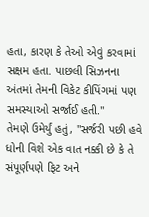હતા, કારણ કે તેઓ એવું કરવામાં સક્ષમ હતા. પાછલી સિઝનના અંતમાં તેમની વિકેટ કીપિંગમાં પણ સમસ્યાઓ સર્જાઈ હતી."
તેમણે ઉમેર્યું હતું, "સર્જરી પછી હવે ધોની વિશે એક વાત નક્કી છે કે તે સંપૂર્ણપણે ફિટ અને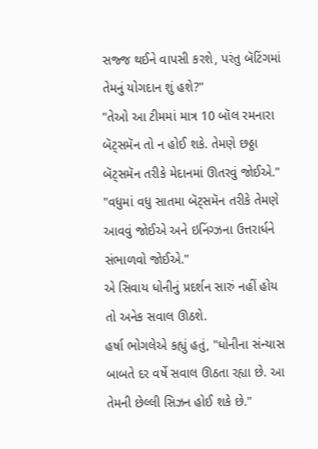સજ્જ થઈને વાપસી કરશે, પરંતુ બૅટિંગમાં તેમનું યોગદાન શું હશે?"
"તેઓ આ ટીમમાં માત્ર 10 બૉલ રમનારા બૅટ્સમૅન તો ન હોઈ શકે. તેમણે છઠ્ઠા બૅટ્સમૅન તરીકે મેદાનમાં ઊતરવું જોઈએ."
"વધુમાં વધુ સાતમા બૅટ્સમૅન તરીકે તેમણે આવવું જોઈએ અને ઇનિંગ્ઝના ઉત્તરાર્ધને સંભાળવો જોઈએ."
એ સિવાય ધોનીનું પ્રદર્શન સારું નહીં હોય તો અનેક સવાલ ઊઠશે.
હર્ષા ભોગલેએ કહ્યું હતું, "ધોનીના સંન્યાસ બાબતે દર વર્ષે સવાલ ઊઠતા રહ્યા છે. આ તેમની છેલ્લી સિઝન હોઈ શકે છે."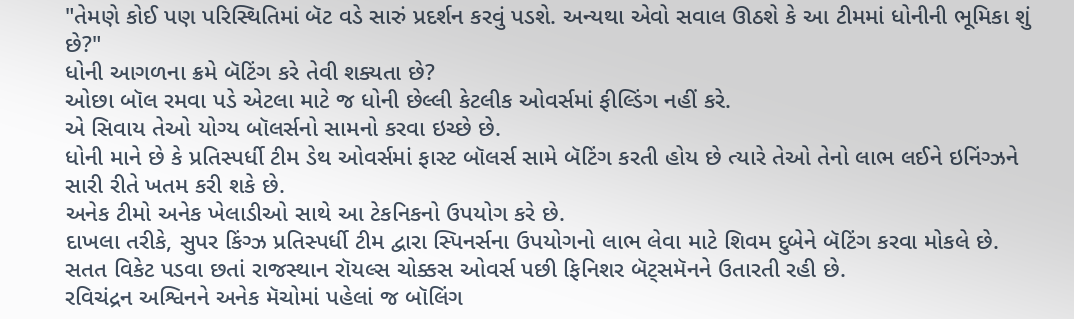"તેમણે કોઈ પણ પરિસ્થિતિમાં બૅટ વડે સારું પ્રદર્શન કરવું પડશે. અન્યથા એવો સવાલ ઊઠશે કે આ ટીમમાં ધોનીની ભૂમિકા શું છે?"
ધોની આગળના ક્રમે બૅટિંગ કરે તેવી શક્યતા છે?
ઓછા બૉલ રમવા પડે એટલા માટે જ ધોની છેલ્લી કેટલીક ઓવર્સમાં ફીલ્ડિંગ નહીં કરે.
એ સિવાય તેઓ યોગ્ય બૉલર્સનો સામનો કરવા ઇચ્છે છે.
ધોની માને છે કે પ્રતિસ્પર્ધી ટીમ ડેથ ઓવર્સમાં ફાસ્ટ બૉલર્સ સામે બૅટિંગ કરતી હોય છે ત્યારે તેઓ તેનો લાભ લઈને ઇનિંગ્ઝને સારી રીતે ખતમ કરી શકે છે.
અનેક ટીમો અનેક ખેલાડીઓ સાથે આ ટેકનિકનો ઉપયોગ કરે છે.
દાખલા તરીકે, સુપર કિંગ્ઝ પ્રતિસ્પર્ધી ટીમ દ્વારા સ્પિનર્સના ઉપયોગનો લાભ લેવા માટે શિવમ દુબેને બૅટિંગ કરવા મોકલે છે.
સતત વિકેટ પડવા છતાં રાજસ્થાન રૉયલ્સ ચોક્કસ ઓવર્સ પછી ફિનિશર બૅટ્સમૅનને ઉતારતી રહી છે.
રવિચંદ્રન અશ્વિનને અનેક મૅચોમાં પહેલાં જ બૉલિંગ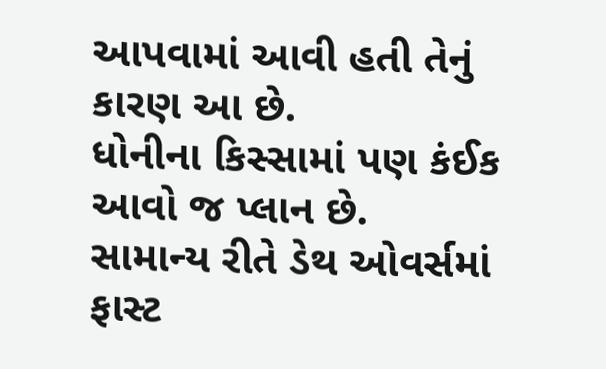આપવામાં આવી હતી તેનું કારણ આ છે.
ધોનીના કિસ્સામાં પણ કંઈક આવો જ પ્લાન છે.
સામાન્ય રીતે ડેથ ઓવર્સમાં ફાસ્ટ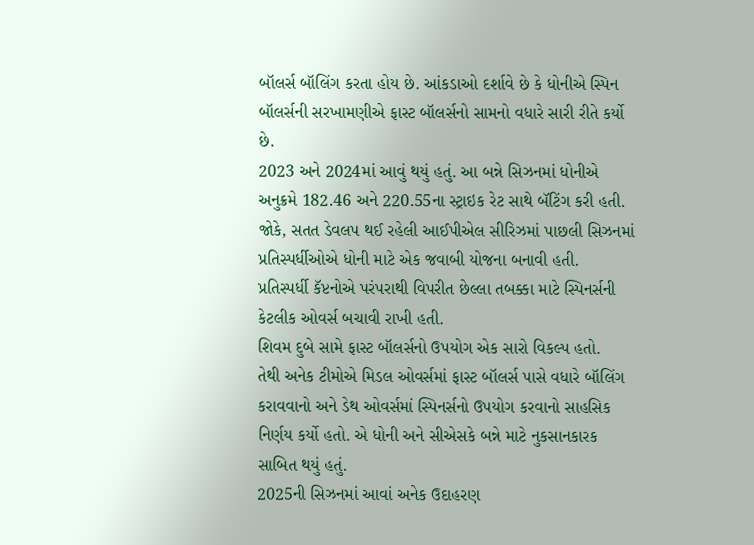બૉલર્સ બૉલિંગ કરતા હોય છે. આંકડાઓ દર્શાવે છે કે ધોનીએ સ્પિન બૉલર્સની સરખામણીએ ફાસ્ટ બૉલર્સનો સામનો વધારે સારી રીતે કર્યો છે.
2023 અને 2024માં આવું થયું હતું. આ બન્ને સિઝનમાં ધોનીએ અનુક્રમે 182.46 અને 220.55ના સ્ટ્રાઇક રેટ સાથે બૅટિંગ કરી હતી.
જોકે, સતત ડેવલપ થઈ રહેલી આઈપીએલ સીરિઝમાં પાછલી સિઝનમાં પ્રતિસ્પર્ધીઓએ ધોની માટે એક જવાબી યોજના બનાવી હતી.
પ્રતિસ્પર્ધી કૅપ્ટનોએ પરંપરાથી વિપરીત છેલ્લા તબક્કા માટે સ્પિનર્સની કેટલીક ઓવર્સ બચાવી રાખી હતી.
શિવમ દુબે સામે ફાસ્ટ બૉલર્સનો ઉપયોગ એક સારો વિકલ્પ હતો.
તેથી અનેક ટીમોએ મિડલ ઓવર્સમાં ફાસ્ટ બૉલર્સ પાસે વધારે બૉલિંગ કરાવવાનો અને ડેથ ઓવર્સમાં સ્પિનર્સનો ઉપયોગ કરવાનો સાહસિક નિર્ણય કર્યો હતો. એ ધોની અને સીએસકે બન્ને માટે નુકસાનકારક સાબિત થયું હતું.
2025ની સિઝનમાં આવાં અનેક ઉદાહરણ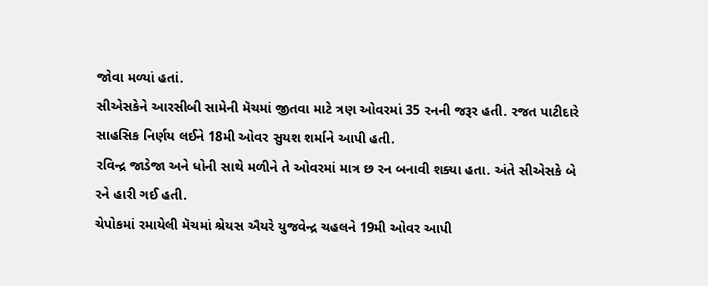જોવા મળ્યાં હતાં.
સીએસકેને આરસીબી સામેની મૅચમાં જીતવા માટે ત્રણ ઓવરમાં 35 રનની જરૂર હતી. રજત પાટીદારે સાહસિક નિર્ણય લઈને 18મી ઓવર સુયશ શર્માને આપી હતી.
રવિન્દ્ર જાડેજા અને ધોની સાથે મળીને તે ઓવરમાં માત્ર છ રન બનાવી શક્યા હતા. અંતે સીએસકે બે રને હારી ગઈ હતી.
ચેપોકમાં રમાયેલી મૅચમાં શ્રેયસ ઐયરે યુજવેન્દ્ર ચહલને 19મી ઓવર આપી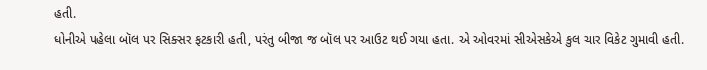હતી.
ધોનીએ પહેલા બૉલ પર સિક્સર ફટકારી હતી, પરંતુ બીજા જ બૉલ પર આઉટ થઈ ગયા હતા. એ ઓવરમાં સીએસકેએ કુલ ચાર વિકેટ ગુમાવી હતી.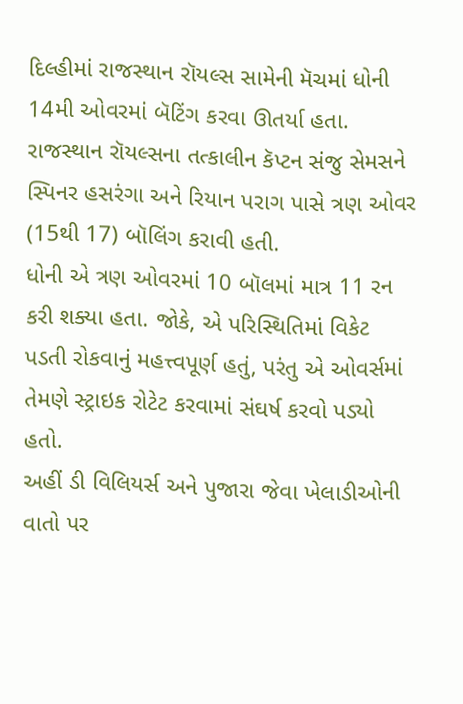દિલ્હીમાં રાજસ્થાન રૉયલ્સ સામેની મૅચમાં ધોની 14મી ઓવરમાં બૅટિંગ કરવા ઊતર્યા હતા.
રાજસ્થાન રૉયલ્સના તત્કાલીન કૅપ્ટન સંજુ સેમસને સ્પિનર હસરંગા અને રિયાન પરાગ પાસે ત્રણ ઓવર (15થી 17) બૉલિંગ કરાવી હતી.
ધોની એ ત્રણ ઓવરમાં 10 બૉલમાં માત્ર 11 રન કરી શક્યા હતા. જોકે, એ પરિસ્થિતિમાં વિકેટ પડતી રોકવાનું મહત્ત્વપૂર્ણ હતું, પરંતુ એ ઓવર્સમાં તેમણે સ્ટ્રાઇક રોટેટ કરવામાં સંઘર્ષ કરવો પડ્યો હતો.
અહીં ડી વિલિયર્સ અને પુજારા જેવા ખેલાડીઓની વાતો પર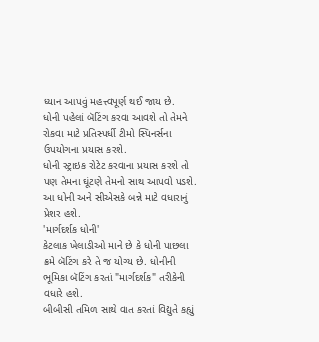ધ્યાન આપવું મહત્ત્વપૂર્ણ થઈ જાય છે.
ધોની પહેલાં બૅટિંગ કરવા આવશે તો તેમને રોકવા માટે પ્રતિસ્પર્ધી ટીમો સ્પિનર્સના ઉપયોગના પ્રયાસ કરશે.
ધોની સ્ટ્રાઇક રોટેટ કરવાના પ્રયાસ કરશે તો પણ તેમના ઘૂંટણે તેમનો સાથ આપવો પડશે. આ ધોની અને સીએસકે બન્ને માટે વધારાનું પ્રેશર હશે.
'માર્ગદર્શક ધોની'
કેટલાક ખેલાડીઓ માને છે કે ધોની પાછલા ક્રમે બૅટિંગ કરે તે જ યોગ્ય છે. ધોનીની ભૂમિકા બૅટિંગ કરતાં "માર્ગદર્શક" તરીકેની વધારે હશે.
બીબીસી તમિળ સાથે વાત કરતાં વિદ્યુતે કહ્યું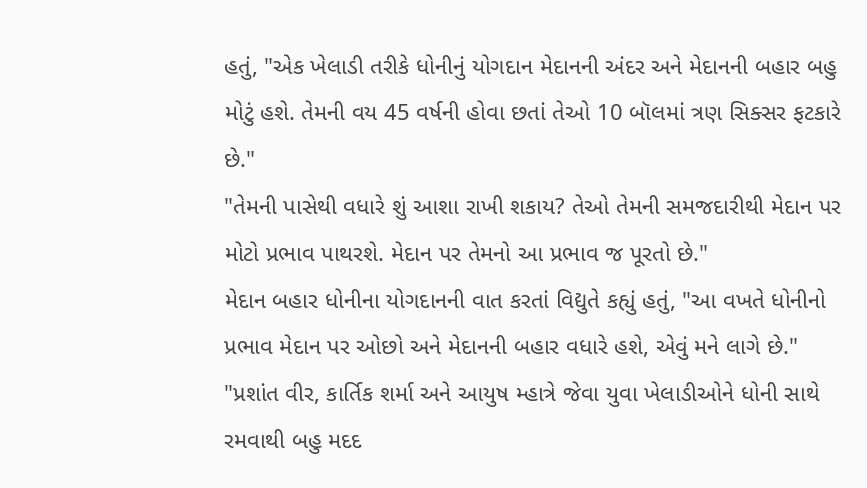હતું, "એક ખેલાડી તરીકે ધોનીનું યોગદાન મેદાનની અંદર અને મેદાનની બહાર બહુ મોટું હશે. તેમની વય 45 વર્ષની હોવા છતાં તેઓ 10 બૉલમાં ત્રણ સિક્સર ફટકારે છે."
"તેમની પાસેથી વધારે શું આશા રાખી શકાય? તેઓ તેમની સમજદારીથી મેદાન પર મોટો પ્રભાવ પાથરશે. મેદાન પર તેમનો આ પ્રભાવ જ પૂરતો છે."
મેદાન બહાર ધોનીના યોગદાનની વાત કરતાં વિદ્યુતે કહ્યું હતું, "આ વખતે ધોનીનો પ્રભાવ મેદાન પર ઓછો અને મેદાનની બહાર વધારે હશે, એવું મને લાગે છે."
"પ્રશાંત વીર, કાર્તિક શર્મા અને આયુષ મ્હાત્રે જેવા યુવા ખેલાડીઓને ધોની સાથે રમવાથી બહુ મદદ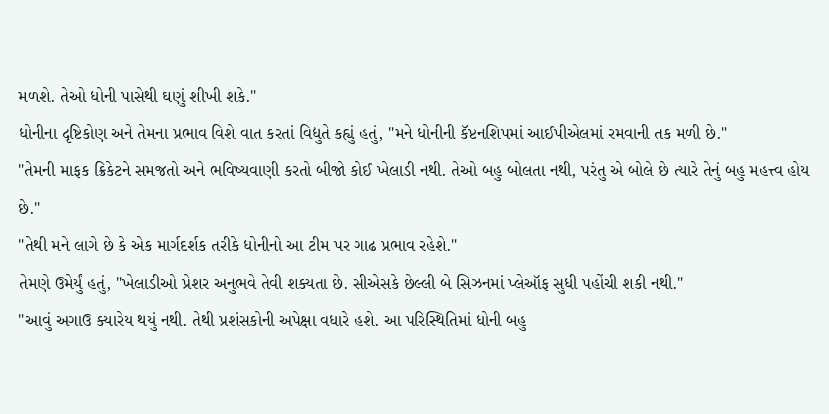મળશે. તેઓ ધોની પાસેથી ઘણું શીખી શકે."
ધોનીના દૃષ્ટિકોણ અને તેમના પ્રભાવ વિશે વાત કરતાં વિદ્યુતે કહ્યું હતું, "મને ધોનીની કૅપ્ટનશિપમાં આઈપીએલમાં રમવાની તક મળી છે."
"તેમની માફક ક્રિકેટને સમજતો અને ભવિષ્યવાણી કરતો બીજો કોઈ ખેલાડી નથી. તેઓ બહુ બોલતા નથી, પરંતુ એ બોલે છે ત્યારે તેનું બહુ મહત્ત્વ હોય છે."
"તેથી મને લાગે છે કે એક માર્ગદર્શક તરીકે ધોનીનો આ ટીમ પર ગાઢ પ્રભાવ રહેશે."
તેમણે ઉમેર્યું હતું, "ખેલાડીઓ પ્રેશર અનુભવે તેવી શક્યતા છે. સીએસકે છેલ્લી બે સિઝનમાં પ્લેઑફ સુધી પહોંચી શકી નથી."
"આવું અગાઉ ક્યારેય થયું નથી. તેથી પ્રશંસકોની અપેક્ષા વધારે હશે. આ પરિસ્થિતિમાં ધોની બહુ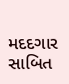મદદગાર સાબિત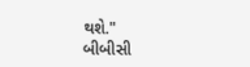થશે."
બીબીસી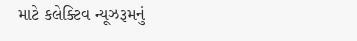માટે કલેક્ટિવ ન્યૂઝરૂમનું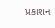પ્રકાશન